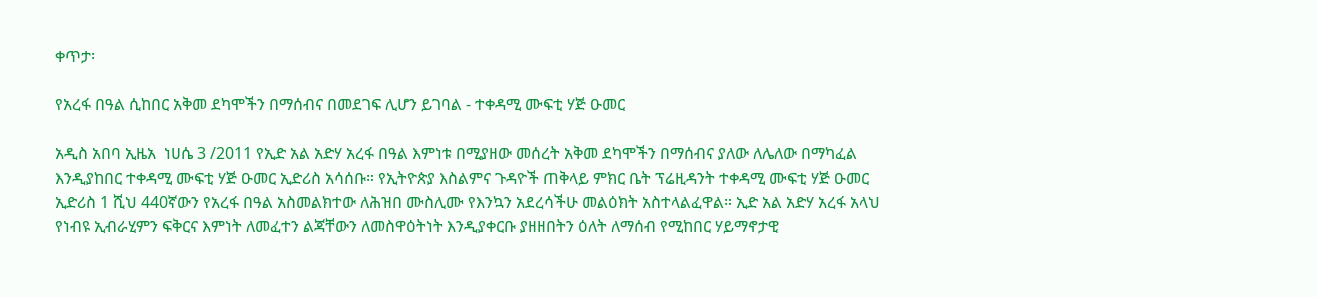ቀጥታ፡

የአረፋ በዓል ሲከበር አቅመ ደካሞችን በማሰብና በመደገፍ ሊሆን ይገባል - ተቀዳሚ ሙፍቲ ሃጅ ዑመር

አዲስ አበባ ኢዜአ  ነሀሴ 3 /2011 የኢድ አል አድሃ አረፋ በዓል እምነቱ በሚያዘው መሰረት አቅመ ደካሞችን በማሰብና ያለው ለሌለው በማካፈል እንዲያከበር ተቀዳሚ ሙፍቲ ሃጅ ዑመር ኢድሪስ አሳሰቡ። የኢትዮጵያ እስልምና ጉዳዮች ጠቅላይ ምክር ቤት ፕሬዚዳንት ተቀዳሚ ሙፍቲ ሃጅ ዑመር ኢድሪስ 1 ሺህ 440ኛውን የአረፋ በዓል አስመልክተው ለሕዝበ ሙስሊሙ የእንኳን አደረሳችሁ መልዕክት አስተላልፈዋል። ኢድ አል አድሃ አረፋ አላህ የነብዩ ኢብራሂምን ፍቅርና እምነት ለመፈተን ልጃቸውን ለመስዋዕትነት እንዲያቀርቡ ያዘዘበትን ዕለት ለማሰብ የሚከበር ሃይማኖታዊ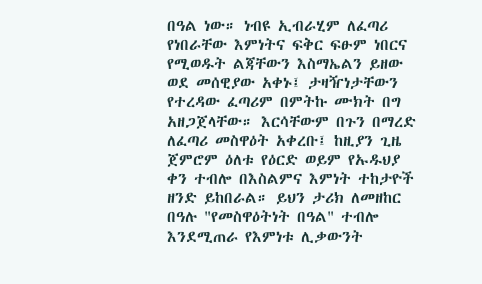በዓል ነው። ነብዩ ኢብራሂም ለፈጣሪ የነበራቸው እምነትና ፍቅር ፍፁም ነበርና የሚወዱት ልጃቸውን እስማኤልን ይዘው ወደ መሰዊያው አቀኑ፤ ታዛዥነታቸውን የተረዳው ፈጣሪም በምትኩ ሙክት በግ አዘጋጀላቸው። እርሳቸውም በጉን በማረድ ለፈጣሪ መስዋዕት አቀረቡ፤ ከዚያን ጊዜ ጀምሮም ዕለቱ የዕርድ ወይም የኡዱህያ ቀን ተብሎ በእስልምና እምነት ተከታዮች ዘንድ ይከበራል። ይህን ታሪክ ለመዘከር በዓሉ "የመስዋዕትነት በዓል" ተብሎ እንደሚጠራ የእምነቱ ሊቃውንት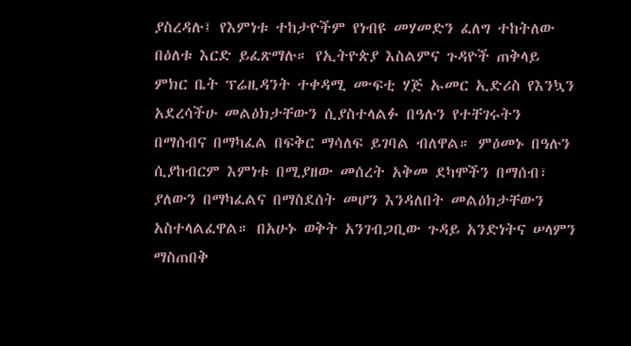ያስረዳሉ፤ የእምነቱ ተከታዮችም የነብዩ መሃመድን ፈለግ ተከትለው በዕለቱ እርድ ይፈጽማሉ። የኢትዮጵያ እስልምና ጉዳዮች ጠቅላይ ምክር ቤት ፕሬዚዳንት ተቀዳሚ ሙፍቲ ሃጅ ኡመር ኢድሪስ የእንኳን አደረሳችሁ መልዕክታቸውን ሲያስተላልፉ በዓሉን የተቸገሩትን በማሰብና በማካፈል በፍቅር ማሳለፍ ይገባል ብለዋል። ምዕመኑ በዓሉን ሲያከብርም እምነቱ በሚያዘው መሰረት አቅመ ደካሞችን በማሰብ፣ ያለውን በማካፈልና በማስደሰት መሆን እንዳለበት መልዕክታቸውን አስተላልፈዋል። በአሁኑ ወቅት አንገብጋቢው ጉዳይ አንድነትና ሠላምን ማስጠበቅ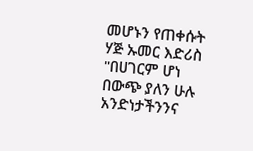መሆኑን የጠቀሱት ሃጅ ኡመር እድሪስ "በሀገርም ሆነ በውጭ ያለን ሁሉ አንድነታችንንና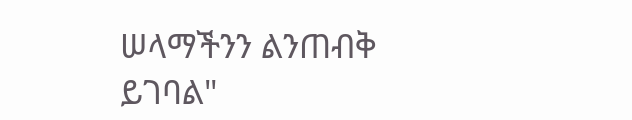ሠላማችንን ልንጠብቅ ይገባል"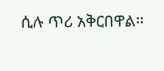ሲሉ ጥሪ አቅርበዋል።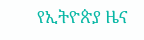የኢትዮጵያ ዜና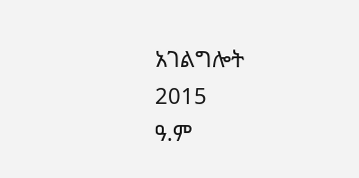አገልግሎት
2015
ዓ.ም